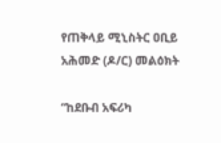የጠቅላይ ሚኒስትር ዐቢይ አሕመድ (ዶ/ር) መልዕክት

“ከደቡብ አፍሪካ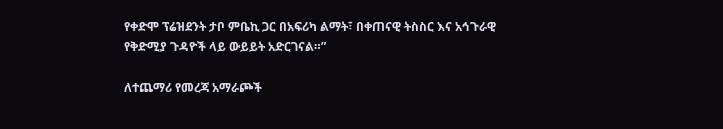የቀድሞ ፕሬዝደንት ታቦ ምቤኪ ጋር በአፍሪካ ልማት፣ በቀጠናዊ ትስስር እና አኅጉራዊ የቅድሚያ ጉዳዮች ላይ ውይይት አድርገናል።”

ለተጨማሪ የመረጃ አማራጮች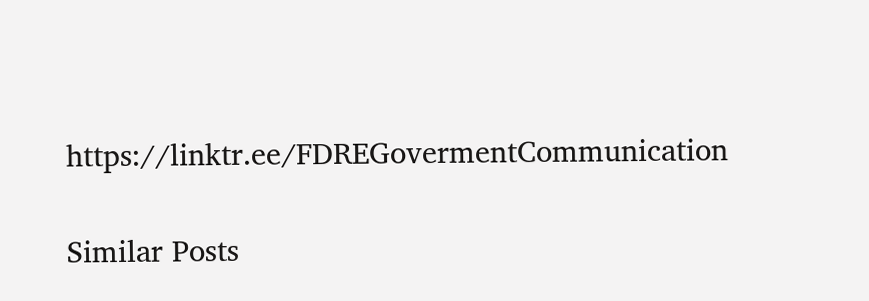https://linktr.ee/FDREGovermentCommunication

Similar Posts